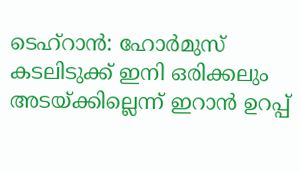ടെഹ്റാൻ: ഹോർമുസ് കടലിടുക്ക് ഇനി ഒരിക്കലും അടയ്ക്കില്ലെന്ന് ഇറാൻ ഉറപ്പ്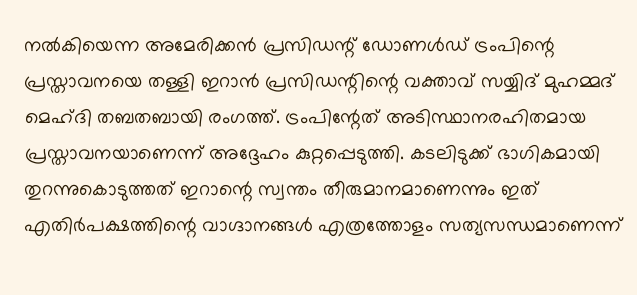നൽകിയെന്ന അമേരിക്കൻ പ്രസിഡന്റ് ഡോണൾഡ് ട്രംപിന്റെ പ്രസ്താവനയെ തള്ളി ഇറാൻ പ്രസിഡന്റിന്റെ വക്താവ് സയ്യിദ് മുഹമ്മദ് മെഹ്ദി തബതബായി രംഗത്ത്. ട്രംപിന്റേത് അടിസ്ഥാനരഹിതമായ പ്രസ്താവനയാണെന്ന് അദ്ദേഹം കുറ്റപ്പെടുത്തി. കടലിടുക്ക് ഭാഗികമായി തുറന്നുകൊടുത്തത് ഇറാന്റെ സ്വന്തം തീരുമാനമാണെന്നും ഇത് എതിർപക്ഷത്തിന്റെ വാഗ്ദാനങ്ങൾ എത്രത്തോളം സത്യസന്ധമാണെന്ന്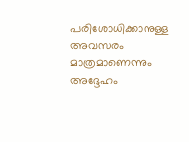പരിശോധിക്കാനുള്ള അവസരം മാത്രമാണെന്നും അദ്ദേഹം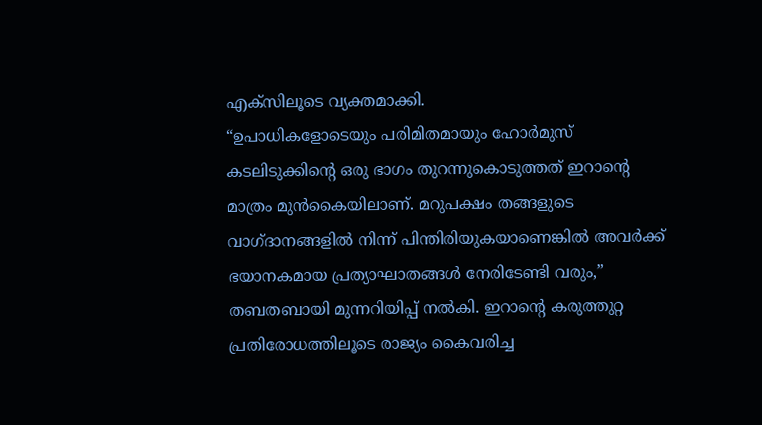എക്സിലൂടെ വ്യക്തമാക്കി.
“ഉപാധികളോടെയും പരിമിതമായും ഹോർമുസ് കടലിടുക്കിന്റെ ഒരു ഭാഗം തുറന്നുകൊടുത്തത് ഇറാന്റെ മാത്രം മുൻകൈയിലാണ്. മറുപക്ഷം തങ്ങളുടെ വാഗ്ദാനങ്ങളിൽ നിന്ന് പിന്തിരിയുകയാണെങ്കിൽ അവർക്ക് ഭയാനകമായ പ്രത്യാഘാതങ്ങൾ നേരിടേണ്ടി വരും,” തബതബായി മുന്നറിയിപ്പ് നൽകി. ഇറാന്റെ കരുത്തുറ്റ പ്രതിരോധത്തിലൂടെ രാജ്യം കൈവരിച്ച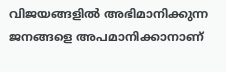വിജയങ്ങളിൽ അഭിമാനിക്കുന്ന ജനങ്ങളെ അപമാനിക്കാനാണ്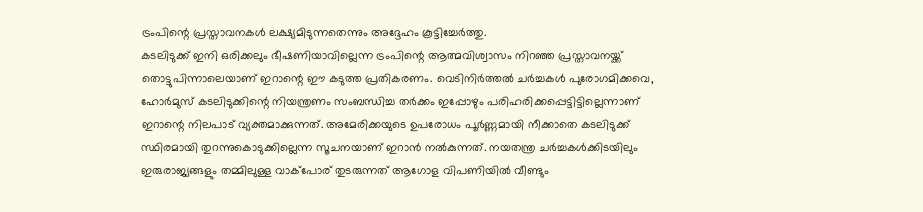ട്രംപിന്റെ പ്രസ്താവനകൾ ലക്ഷ്യമിടുന്നതെന്നും അദ്ദേഹം കൂട്ടിച്ചേർത്തു.
കടലിടുക്ക് ഇനി ഒരിക്കലും ഭീഷണിയാവില്ലെന്ന ട്രംപിന്റെ ആത്മവിശ്വാസം നിറഞ്ഞ പ്രസ്താവനയ്ക്ക് തൊട്ടുപിന്നാലെയാണ് ഇറാന്റെ ഈ കടുത്ത പ്രതികരണം. വെടിനിർത്തൽ ചർച്ചകൾ പുരോഗമിക്കവെ, ഹോർമുസ് കടലിടുക്കിന്റെ നിയന്ത്രണം സംബന്ധിച്ച തർക്കം ഇപ്പോഴും പരിഹരിക്കപ്പെട്ടിട്ടില്ലെന്നാണ് ഇറാന്റെ നിലപാട് വ്യക്തമാക്കുന്നത്. അമേരിക്കയുടെ ഉപരോധം പൂർണ്ണമായി നീക്കാതെ കടലിടുക്ക് സ്ഥിരമായി തുറന്നുകൊടുക്കില്ലെന്ന സൂചനയാണ് ഇറാൻ നൽകുന്നത്. നയതന്ത്ര ചർച്ചകൾക്കിടയിലും ഇരുരാജ്യങ്ങളും തമ്മിലുള്ള വാക്പോര് തുടരുന്നത് ആഗോള വിപണിയിൽ വീണ്ടും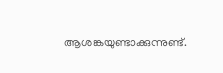ആശങ്കയുണ്ടാക്കുന്നുണ്ട്.